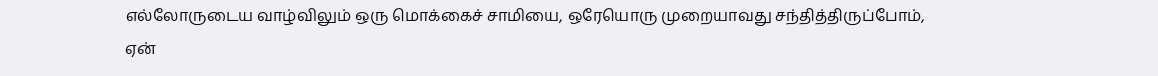எல்லோருடைய வாழ்விலும் ஒரு மொக்கைச் சாமியை, ஒரேயொரு முறையாவது சந்தித்திருப்போம், ஏன்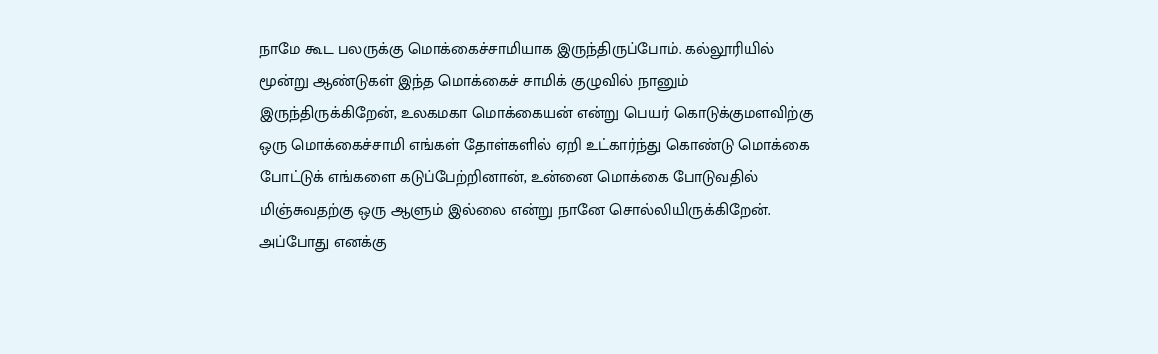நாமே கூட பலருக்கு மொக்கைச்சாமியாக இருந்திருப்போம். கல்லூரியில் மூன்று ஆண்டுகள் இந்த மொக்கைச் சாமிக் குழுவில் நானும் இருந்திருக்கிறேன், உலகமகா மொக்கையன் என்று பெயர் கொடுக்குமளவிற்கு ஒரு மொக்கைச்சாமி எங்கள் தோள்களில் ஏறி உட்கார்ந்து கொண்டு மொக்கை போட்டுக் எங்களை கடுப்பேற்றினான், உன்னை மொக்கை போடுவதில் மிஞ்சுவதற்கு ஒரு ஆளும் இல்லை என்று நானே சொல்லியிருக்கிறேன். அப்போது எனக்கு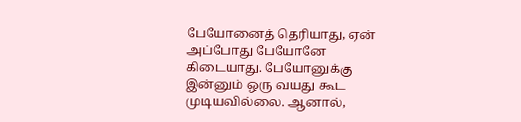பேயோனைத் தெரியாது, ஏன் அப்போது பேயோனே கிடையாது. பேயோனுக்கு இன்னும் ஒரு வயது கூட முடியவில்லை. ஆனால்,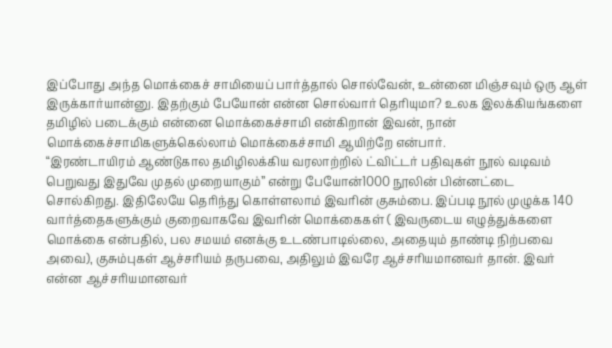இப்போது அந்த மொக்கைச் சாமியைப் பார்த்தால் சொல்வேன், உன்னை மிஞ்சவும் ஒரு ஆள் இருக்கார்யான்னு. இதற்கும் பேயோன் என்ன சொல்வார் தெரியுமா? உலக இலக்கியங்களை தமிழில் படைக்கும் என்னை மொக்கைச்சாமி என்கிறான் இவன், நான் மொக்கைச்சாமிகளுக்கெல்லாம் மொக்கைச்சாமி ஆயிற்றே என்பார்.
“இரண்டாயிரம் ஆண்டுகால தமிழிலக்கிய வரலாற்றில் ட்விட்டர் பதிவுகள் நூல் வடிவம் பெறுவது இதுவே முதல் முறையாகும்” என்று பேயோன்1000 நூலின் பின்னட்டை சொல்கிறது. இதிலேயே தெரிந்து கொள்ளலாம் இவரின் குசும்பை. இப்படி நூல் முழுக்க 140 வார்த்தைகளுக்கும் குறைவாகவே இவரின் மொக்கைகள் ( இவருடைய எழுத்துக்களை மொக்கை என்பதில், பல சமயம் எனக்கு உடண்பாடில்லை, அதையும் தாண்டி நிற்பவை அவை), குசும்புகள் ஆச்சரியம் தருபவை, அதிலும் இவரே ஆச்சரியமானவர் தான். இவர் என்ன ஆச்சரியமானவர்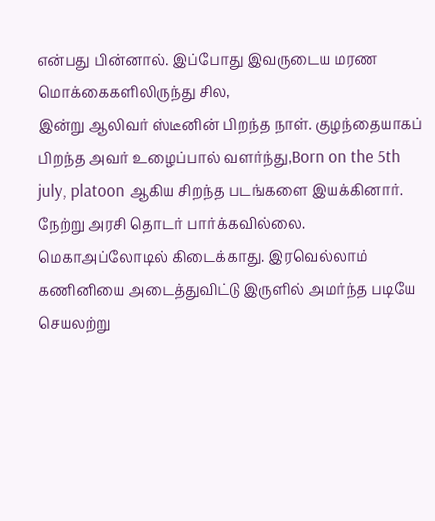என்பது பின்னால். இப்போது இவருடைய மரண மொக்கைகளிலிருந்து சில,
இன்று ஆலிவர் ஸ்டீனின் பிறந்த நாள். குழந்தையாகப் பிறந்த அவர் உழைப்பால் வளர்ந்து,Born on the 5th july, platoon ஆகிய சிறந்த படங்களை இயக்கினார்.
நேற்று அரசி தொடர் பார்க்கவில்லை. மெகாஅப்லோடில் கிடைக்காது. இரவெல்லாம் கணினியை அடைத்துவிட்டு இருளில் அமர்ந்த படியே செயலற்று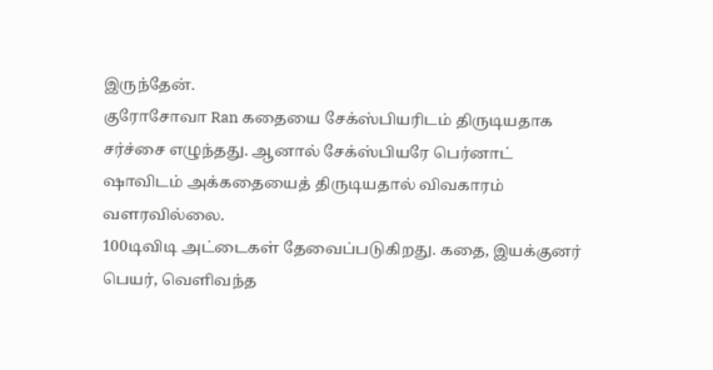இருந்தேன்.
குரோசோவா Ran கதையை சேக்ஸ்பியரிடம் திருடியதாக சர்ச்சை எழுந்தது. ஆனால் சேக்ஸ்பியரே பெர்னாட் ஷாவிடம் அக்கதையைத் திருடியதால் விவகாரம் வளரவில்லை.
100டிவிடி அட்டைகள் தேவைப்படுகிறது. கதை, இயக்குனர் பெயர், வெளிவந்த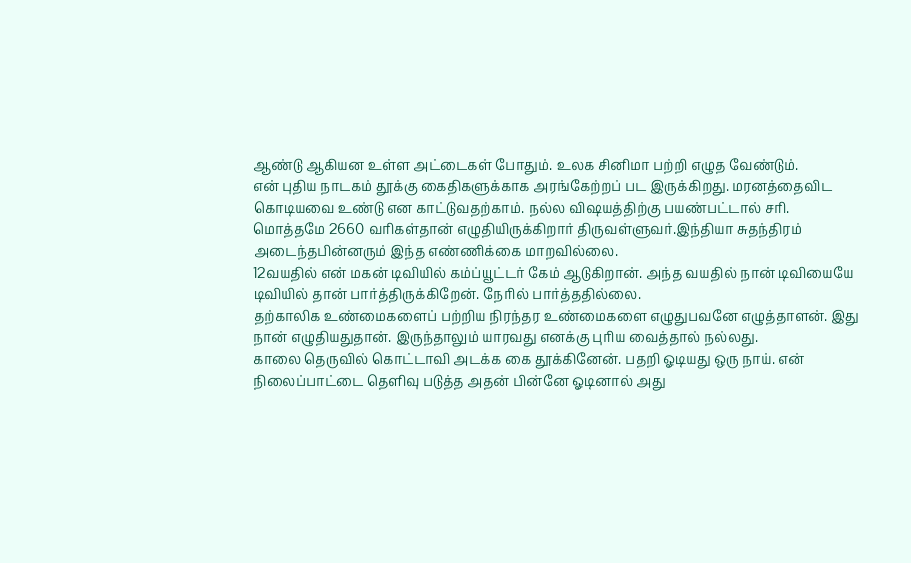ஆண்டு ஆகியன உள்ள அட்டைகள் போதும். உலக சினிமா பற்றி எழுத வேண்டும்.
என் புதிய நாடகம் தூக்கு கைதிகளுக்காக அரங்கேற்றப் பட இருக்கிறது. மரனத்தைவிட கொடியவை உண்டு என காட்டுவதற்காம். நல்ல விஷயத்திற்கு பயண்பட்டால் சரி.
மொத்தமே 2660 வரிகள்தான் எழுதியிருக்கிறார் திருவள்ளுவர்.இந்தியா சுதந்திரம் அடைந்தபின்னரும் இந்த எண்ணிக்கை மாறவில்லை.
12வயதில் என் மகன் டிவியில் கம்ப்யூட்டர் கேம் ஆடுகிறான். அந்த வயதில் நான் டிவியையே டிவியில் தான் பார்த்திருக்கிறேன். நேரில் பார்த்ததில்லை.
தற்காலிக உண்மைகளைப் பற்றிய நிரந்தர உண்மைகளை எழுதுபவனே எழுத்தாளன். இது நான் எழுதியதுதான். இருந்தாலும் யாரவது எனக்கு புரிய வைத்தால் நல்லது.
காலை தெருவில் கொட்டாவி அடக்க கை தூக்கினேன். பதறி ஓடியது ஒரு நாய். என் நிலைப்பாட்டை தெளிவு படுத்த அதன் பின்னே ஓடினால் அது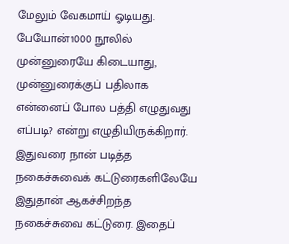மேலும் வேகமாய் ஓடியது.
பேயோன்1000 நூலில் முன்னுரையே கிடையாது, முன்னுரைக்குப் பதிலாக என்னைப் போல பத்தி எழுதுவது எப்படி? என்று எழுதியிருக்கிறார். இதுவரை நான் படித்த நகைச்சுவைக் கட்டுரைகளிலேயே இதுதான் ஆகச்சிறந்த நகைச்சுவை கட்டுரை. இதைப்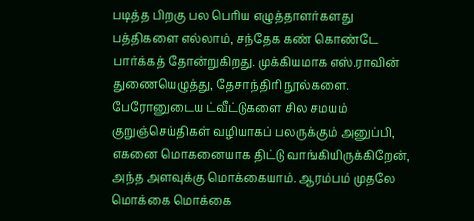படித்த பிறகு பல பெரிய எழுத்தாளர்களது பத்திகளை எல்லாம், சந்தேக கண் கொண்டே பார்க்கத் தோன்றுகிறது. முக்கியமாக எஸ்.ராவின் துணையெழுத்து, தேசாந்திரி நூல்களை.
பேரோனுடைய ட்வீட்டுகளை சில சமயம் குறுஞ்செய்திகள் வழியாகப் பலருக்கும் அனுப்பி, எகனை மொகனையாக திட்டு வாங்கியிருக்கிறேன், அந்த அளவுக்கு மொக்கையாம். ஆரம்பம் முதலே மொக்கை மொக்கை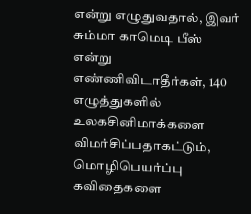என்று எழுதுவதால், இவர் சும்மா காமெடி பீஸ் என்று எண்ணிவிடாதீர்கள், 140 எழுத்துகளில் உலகசினிமாக்களை விமர்சிப்பதாகட்டும், மொழிபெயர்ப்பு கவிதைகளை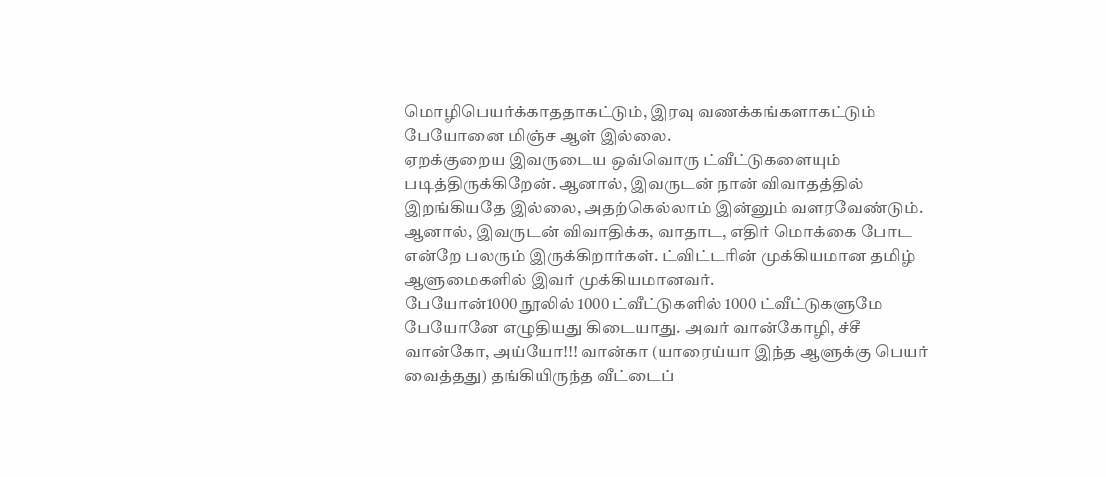மொழிபெயர்க்காததாகட்டும், இரவு வணக்கங்களாகட்டும் பேயோனை மிஞ்ச ஆள் இல்லை.
ஏறக்குறைய இவருடைய ஒவ்வொரு ட்வீட்டுகளையும் படித்திருக்கிறேன். ஆனால், இவருடன் நான் விவாதத்தில் இறங்கியதே இல்லை, அதற்கெல்லாம் இன்னும் வளரவேண்டும். ஆனால், இவருடன் விவாதிக்க, வாதாட, எதிர் மொக்கை போட என்றே பலரும் இருக்கிறார்கள். ட்விட்டரின் முக்கியமான தமிழ் ஆளுமைகளில் இவர் முக்கியமானவர்.
பேயோன்1000 நூலில் 1000 ட்வீட்டுகளில் 1000 ட்வீட்டுகளுமே பேயோனே எழுதியது கிடையாது. அவர் வான்கோழி, ச்சீ வான்கோ, அய்யோ!!! வான்கா (யாரைய்யா இந்த ஆளுக்கு பெயர் வைத்தது) தங்கியிருந்த வீட்டைப்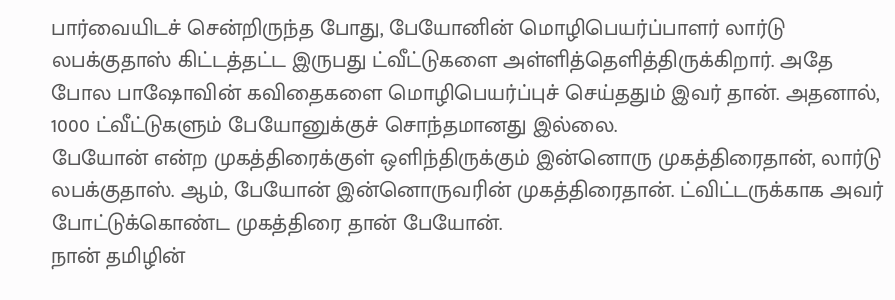பார்வையிடச் சென்றிருந்த போது, பேயோனின் மொழிபெயர்ப்பாளர் லார்டு லபக்குதாஸ் கிட்டத்தட்ட இருபது ட்வீட்டுகளை அள்ளித்தெளித்திருக்கிறார். அதே போல பாஷோவின் கவிதைகளை மொழிபெயர்ப்புச் செய்ததும் இவர் தான். அதனால், 1000 ட்வீட்டுகளும் பேயோனுக்குச் சொந்தமானது இல்லை.
பேயோன் என்ற முகத்திரைக்குள் ஒளிந்திருக்கும் இன்னொரு முகத்திரைதான், லார்டு லபக்குதாஸ். ஆம், பேயோன் இன்னொருவரின் முகத்திரைதான். ட்விட்டருக்காக அவர் போட்டுக்கொண்ட முகத்திரை தான் பேயோன்.
நான் தமிழின்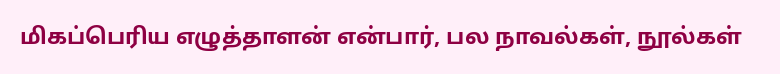மிகப்பெரிய எழுத்தாளன் என்பார், பல நாவல்கள், நூல்கள்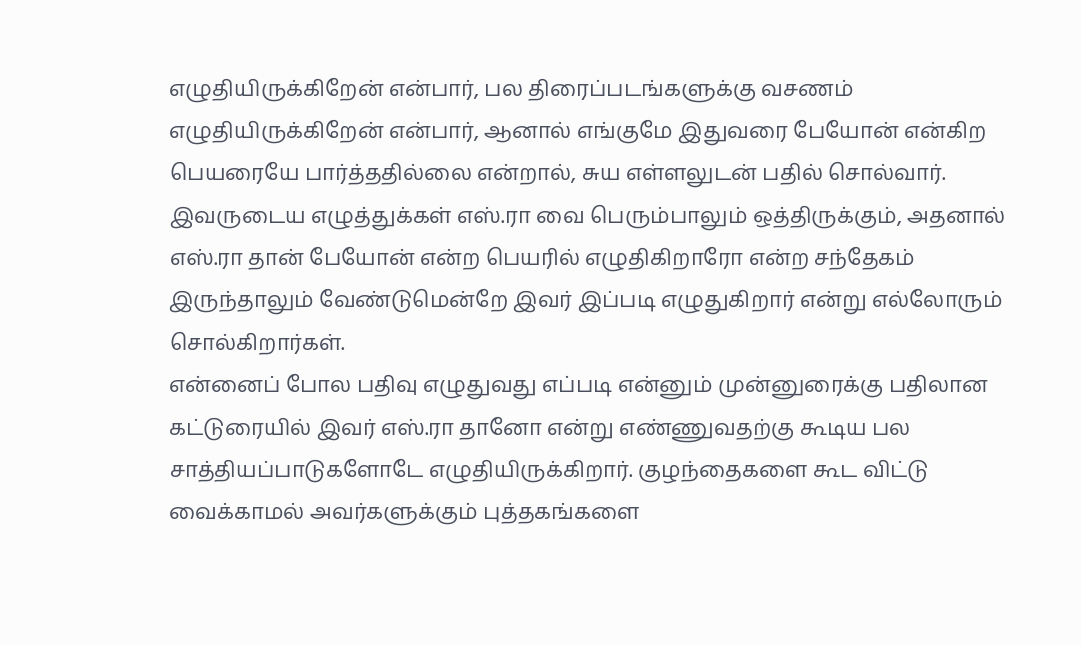எழுதியிருக்கிறேன் என்பார், பல திரைப்படங்களுக்கு வசணம் எழுதியிருக்கிறேன் என்பார், ஆனால் எங்குமே இதுவரை பேயோன் என்கிற பெயரையே பார்த்ததில்லை என்றால், சுய எள்ளலுடன் பதில் சொல்வார்.
இவருடைய எழுத்துக்கள் எஸ்.ரா வை பெரும்பாலும் ஒத்திருக்கும், அதனால் எஸ்.ரா தான் பேயோன் என்ற பெயரில் எழுதிகிறாரோ என்ற சந்தேகம் இருந்தாலும் வேண்டுமென்றே இவர் இப்படி எழுதுகிறார் என்று எல்லோரும் சொல்கிறார்கள்.
என்னைப் போல பதிவு எழுதுவது எப்படி என்னும் முன்னுரைக்கு பதிலான கட்டுரையில் இவர் எஸ்.ரா தானோ என்று எண்ணுவதற்கு கூடிய பல சாத்தியப்பாடுகளோடே எழுதியிருக்கிறார். குழந்தைகளை கூட விட்டு வைக்காமல் அவர்களுக்கும் புத்தகங்களை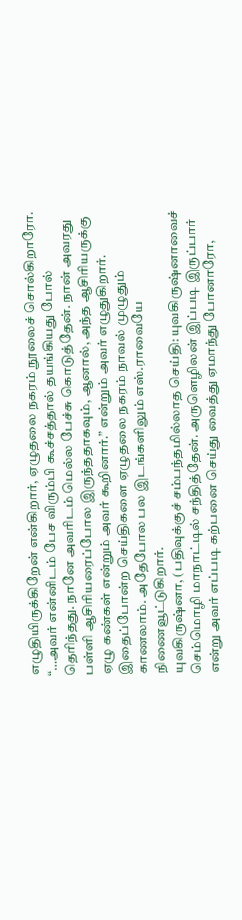எழுதியிருக்கிறேன் என்கிறார், ஏழுதலை நகரம் நூலைச் சொல்கிறாரோ. “…அவர் என்னிடம் பேச விரும்பி கூச்சத்தால் தயங்கியது போல் தெரிந்தது. நானே அவரிடம் மெல்ல பேச்சு கொடுத்தேன். நான் அவரது பள்ளி ஆசிரியரைப்போல இருந்ததாகவும், ஆனால், அந்த ஆசிரியருக்கு ஏழு கண்கள் என்றும் அவர் கூறினார்.” என்றும் அவர் எழுதுகிறார். இதைப்போன்ற செய்திகளை ஏழுதலை நகரம் நாவல் முழுதும் காணலாம். அதேபோல பல இடங்களிலும் எஸ்.ராவையே நிணைவூட்டுகிறார்.
யுவகிருஷ்னா, (பதிவுக்குச் சம்பந்தமில்லாத செய்தி: யுவகிருஷ்னாவைச் செம்மொழி மாநாட்டில் சந்தித்தேன். அருளெழிலன் இப்படி இருப்பார் என்று அவர் எப்படி கற்பனை செய்து வைத்து ஏமாந்து போனாரோ,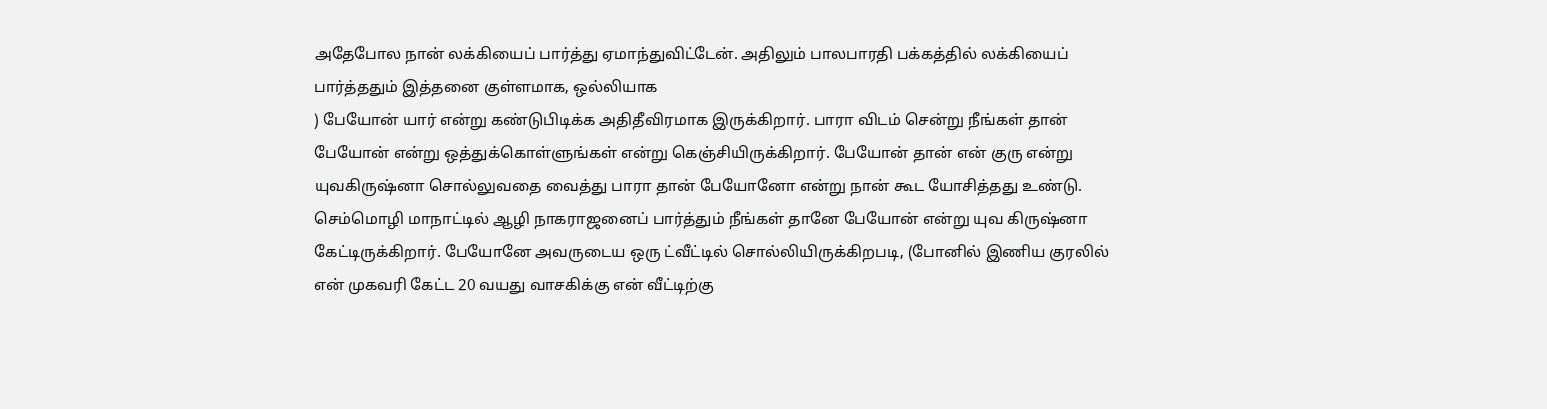அதேபோல நான் லக்கியைப் பார்த்து ஏமாந்துவிட்டேன். அதிலும் பாலபாரதி பக்கத்தில் லக்கியைப் பார்த்ததும் இத்தனை குள்ளமாக, ஒல்லியாக
) பேயோன் யார் என்று கண்டுபிடிக்க அதிதீவிரமாக இருக்கிறார். பாரா விடம் சென்று நீங்கள் தான் பேயோன் என்று ஒத்துக்கொள்ளுங்கள் என்று கெஞ்சியிருக்கிறார். பேயோன் தான் என் குரு என்று யுவகிருஷ்னா சொல்லுவதை வைத்து பாரா தான் பேயோனோ என்று நான் கூட யோசித்தது உண்டு. செம்மொழி மாநாட்டில் ஆழி நாகராஜனைப் பார்த்தும் நீங்கள் தானே பேயோன் என்று யுவ கிருஷ்னா கேட்டிருக்கிறார். பேயோனே அவருடைய ஒரு ட்வீட்டில் சொல்லியிருக்கிறபடி, (போனில் இணிய குரலில் என் முகவரி கேட்ட 20 வயது வாசகிக்கு என் வீட்டிற்கு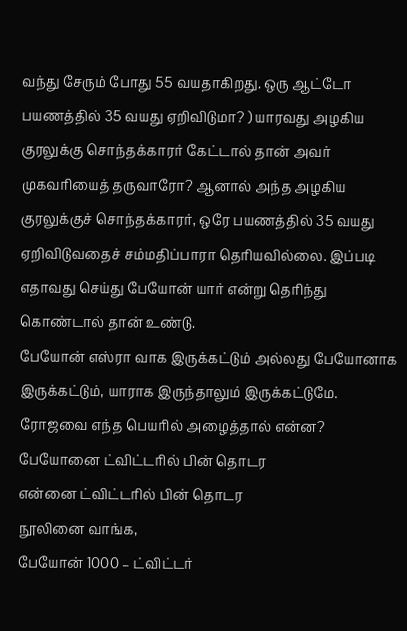வந்து சேரும் போது 55 வயதாகிறது. ஒரு ஆட்டோ பயணத்தில் 35 வயது ஏறிவிடுமா? ) யாரவது அழகிய குரலுக்கு சொந்தக்காரர் கேட்டால் தான் அவர் முகவரியைத் தருவாரோ? ஆனால் அந்த அழகிய குரலுக்குச் சொந்தக்காரர், ஒரே பயணத்தில் 35 வயது ஏறிவிடுவதைச் சம்மதிப்பாரா தெரியவில்லை. இப்படி எதாவது செய்து பேயோன் யார் என்று தெரிந்து கொண்டால் தான் உண்டு.
பேயோன் எஸ்ரா வாக இருக்கட்டும் அல்லது பேயோனாக இருக்கட்டும், யாராக இருந்தாலும் இருக்கட்டுமே. ரோஜவை எந்த பெயரில் அழைத்தால் என்ன?
பேயோனை ட்விட்டரில் பின் தொடர
என்னை ட்விட்டரில் பின் தொடர
நூலினை வாங்க,
பேயோன் 1000 – ட்விட்டர்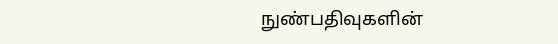நுண்பதிவுகளின்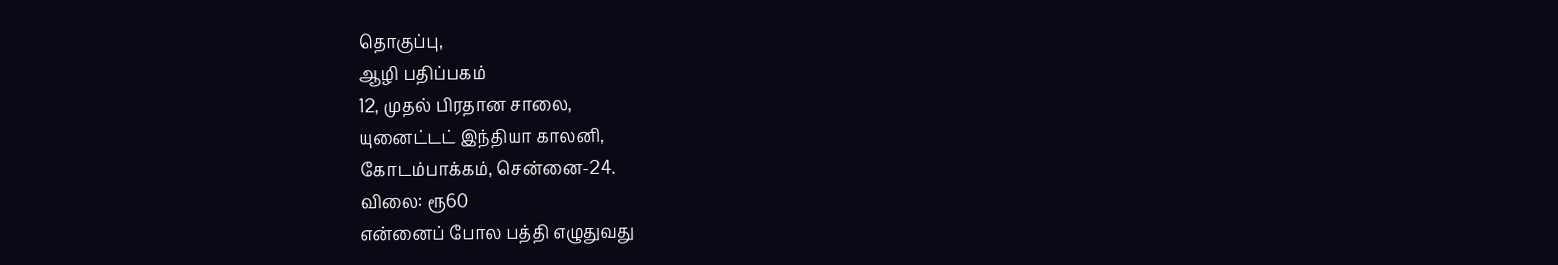தொகுப்பு,
ஆழி பதிப்பகம்
12, முதல் பிரதான சாலை,
யுனைட்டட் இந்தியா காலனி,
கோடம்பாக்கம், சென்னை-24.
விலை: ரூ60
என்னைப் போல பத்தி எழுதுவது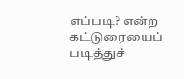எப்படி? என்ற கட்டுரையைப் படித்துச்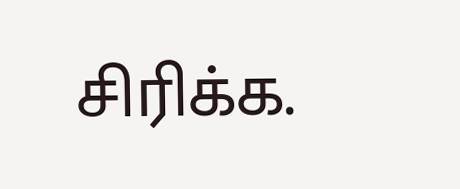சிரிக்க.